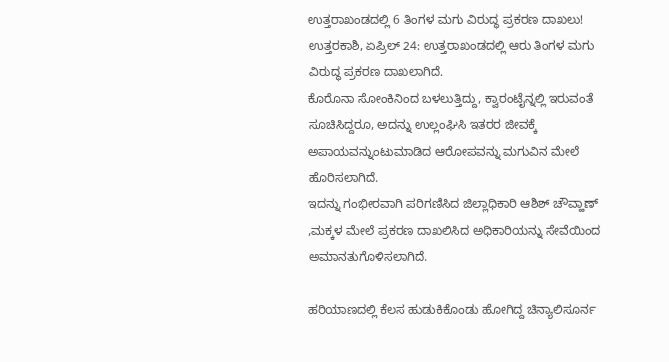ಉತ್ತರಾಖಂಡದಲ್ಲಿ 6 ತಿಂಗಳ ಮಗು ವಿರುದ್ಧ ಪ್ರಕರಣ ದಾಖಲು!
ಉತ್ತರಕಾಶಿ, ಏಪ್ರಿಲ್ 24: ಉತ್ತರಾಖಂಡದಲ್ಲಿ ಆರು ತಿಂಗಳ ಮಗು ವಿರುದ್ಧ ಪ್ರಕರಣ ದಾಖಲಾಗಿದೆ.
ಕೊರೊನಾ ಸೋಂಕಿನಿಂದ ಬಳಲುತ್ತಿದ್ದು, ಕ್ವಾರಂಟೈನ್ನಲ್ಲಿ ಇರುವಂತೆ ಸೂಚಿಸಿದ್ದರೂ, ಅದನ್ನು ಉಲ್ಲಂಘಿಸಿ ಇತರರ ಜೀವಕ್ಕೆ ಅಪಾಯವನ್ನುಂಟುಮಾಡಿದ ಆರೋಪವನ್ನು ಮಗುವಿನ ಮೇಲೆ ಹೊರಿಸಲಾಗಿದೆ.
ಇದನ್ನು ಗಂಭೀರವಾಗಿ ಪರಿಗಣಿಸಿದ ಜಿಲ್ಲಾಧಿಕಾರಿ ಆಶಿಶ್ ಚೌವ್ಹಾಣ್ ,ಮಕ್ಕಳ ಮೇಲೆ ಪ್ರಕರಣ ದಾಖಲಿಸಿದ ಅಧಿಕಾರಿಯನ್ನು ಸೇವೆಯಿಂದ ಅಮಾನತುಗೊಳಿಸಲಾಗಿದೆ.

ಹರಿಯಾಣದಲ್ಲಿ ಕೆಲಸ ಹುಡುಕಿಕೊಂಡು ಹೋಗಿದ್ದ ಚಿನ್ಯಾಲಿಸೂರ್ನ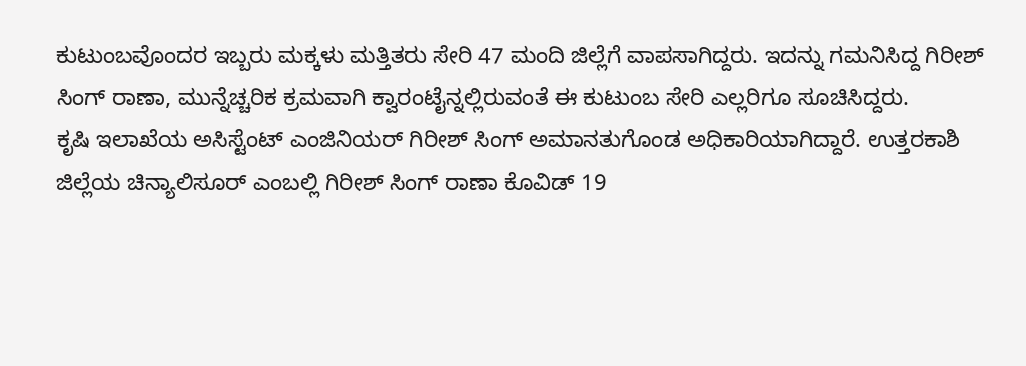ಕುಟುಂಬವೊಂದರ ಇಬ್ಬರು ಮಕ್ಕಳು ಮತ್ತಿತರು ಸೇರಿ 47 ಮಂದಿ ಜಿಲ್ಲೆಗೆ ವಾಪಸಾಗಿದ್ದರು. ಇದನ್ನು ಗಮನಿಸಿದ್ದ ಗಿರೀಶ್ ಸಿಂಗ್ ರಾಣಾ, ಮುನ್ನೆಚ್ಚರಿಕ ಕ್ರಮವಾಗಿ ಕ್ವಾರಂಟೈನ್ನಲ್ಲಿರುವಂತೆ ಈ ಕುಟುಂಬ ಸೇರಿ ಎಲ್ಲರಿಗೂ ಸೂಚಿಸಿದ್ದರು.
ಕೃಷಿ ಇಲಾಖೆಯ ಅಸಿಸ್ಟೆಂಟ್ ಎಂಜಿನಿಯರ್ ಗಿರೀಶ್ ಸಿಂಗ್ ಅಮಾನತುಗೊಂಡ ಅಧಿಕಾರಿಯಾಗಿದ್ದಾರೆ. ಉತ್ತರಕಾಶಿ ಜಿಲ್ಲೆಯ ಚಿನ್ಯಾಲಿಸೂರ್ ಎಂಬಲ್ಲಿ ಗಿರೀಶ್ ಸಿಂಗ್ ರಾಣಾ ಕೊವಿಡ್ 19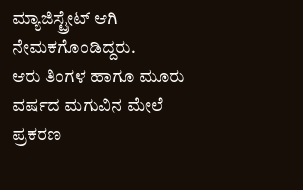ಮ್ಯಾಜಿಸ್ಟ್ರೇಟ್ ಆಗಿ ನೇಮಕಗೊಂಡಿದ್ದರು.
ಆರು ತಿಂಗಳ ಹಾಗೂ ಮೂರು ವರ್ಷದ ಮಗುವಿನ ಮೇಲೆ ಪ್ರಕರಣ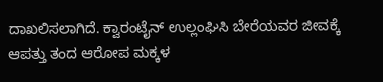ದಾಖಲಿಸಲಾಗಿದೆ. ಕ್ವಾರಂಟೈನ್ ಉಲ್ಲಂಘಿಸಿ ಬೇರೆಯವರ ಜೀವಕ್ಕೆ ಆಪತ್ತು ತಂದ ಆರೋಪ ಮಕ್ಕಳ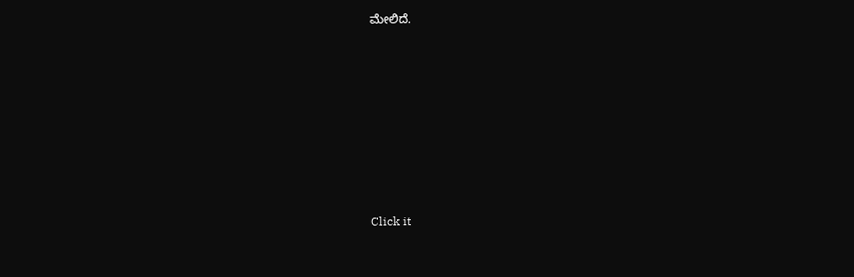ಮೇಲಿದೆ.












Click it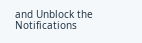and Unblock the Notifications